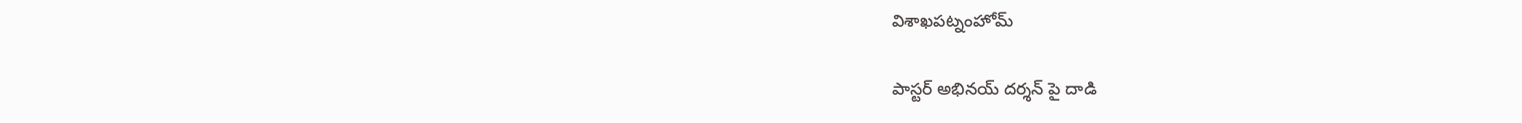విశాఖపట్నంహోమ్

పాస్టర్ అభినయ్ దర్శన్ పై దాడి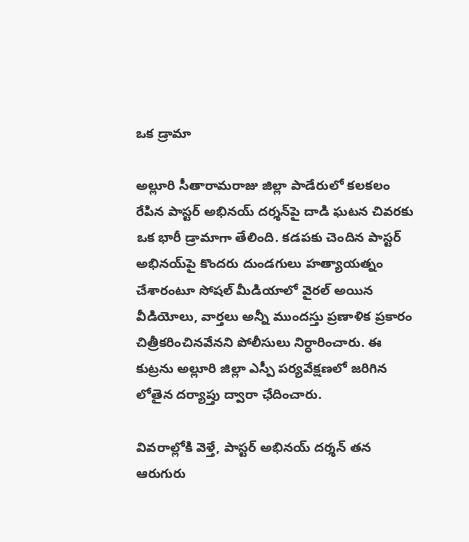ఒక డ్రామా

అల్లూరి సీతారామరాజు జిల్లా పాడేరులో కలకలం రేపిన పాస్టర్ అభినయ్ దర్శన్‌పై దాడి ఘటన చివరకు ఒక భారీ డ్రామాగా తేలింది. కడపకు చెందిన పాస్టర్ అభినయ్‌పై కొందరు దుండగులు హత్యాయత్నం చేశారంటూ సోషల్ మీడియాలో వైరల్ అయిన వీడియోలు, వార్తలు అన్నీ ముందస్తు ప్రణాళిక ప్రకారం చిత్రీకరించినవేనని పోలీసులు నిర్ధారించారు. ఈ కుట్రను అల్లూరి జిల్లా ఎస్పీ పర్యవేక్షణలో జరిగిన లోతైన దర్యాప్తు ద్వారా ఛేదించారు.

వివరాల్లోకి వెళ్తే, పాస్టర్ అభినయ్ దర్శన్ తన ఆరుగురు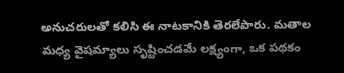అనుచరులతో కలిసి ఈ నాటకానికి తెరలేపారు. మతాల మధ్య వైషమ్యాలు సృష్టించడమే లక్ష్యంగా, ఒక పథకం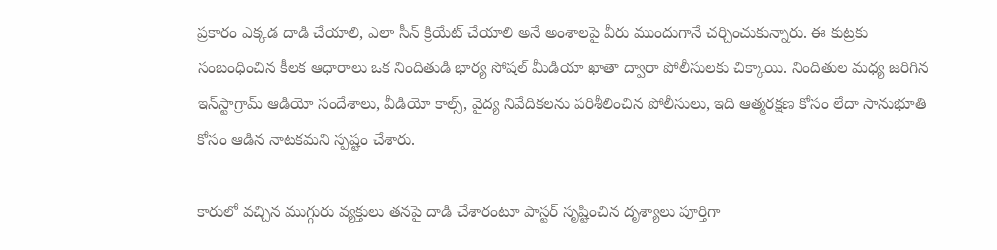ప్రకారం ఎక్కడ దాడి చేయాలి, ఎలా సీన్ క్రియేట్ చేయాలి అనే అంశాలపై వీరు ముందుగానే చర్చించుకున్నారు. ఈ కుట్రకు సంబంధించిన కీలక ఆధారాలు ఒక నిందితుడి భార్య సోషల్ మీడియా ఖాతా ద్వారా పోలీసులకు చిక్కాయి. నిందితుల మధ్య జరిగిన ఇన్‌స్టాగ్రామ్ ఆడియో సందేశాలు, వీడియో కాల్స్, వైద్య నివేదికలను పరిశీలించిన పోలీసులు, ఇది ఆత్మరక్షణ కోసం లేదా సానుభూతి కోసం ఆడిన నాటకమని స్పష్టం చేశారు.

కారులో వచ్చిన ముగ్గురు వ్యక్తులు తనపై దాడి చేశారంటూ పాస్టర్ సృష్టించిన దృశ్యాలు పూర్తిగా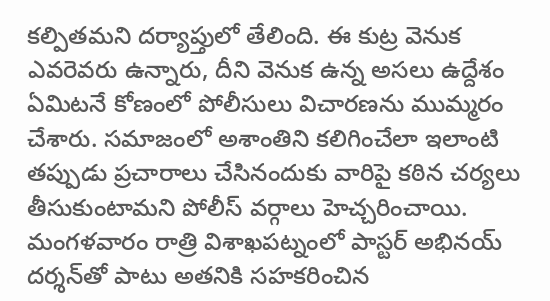కల్పితమని దర్యాప్తులో తేలింది. ఈ కుట్ర వెనుక ఎవరెవరు ఉన్నారు, దీని వెనుక ఉన్న అసలు ఉద్దేశం ఏమిటనే కోణంలో పోలీసులు విచారణను ముమ్మరం చేశారు. సమాజంలో అశాంతిని కలిగించేలా ఇలాంటి తప్పుడు ప్రచారాలు చేసినందుకు వారిపై కఠిన చర్యలు తీసుకుంటామని పోలీస్ వర్గాలు హెచ్చరించాయి. మంగళవారం రాత్రి విశాఖపట్నంలో పాస్టర్ అభినయ్ దర్శన్‌తో పాటు అతనికి సహకరించిన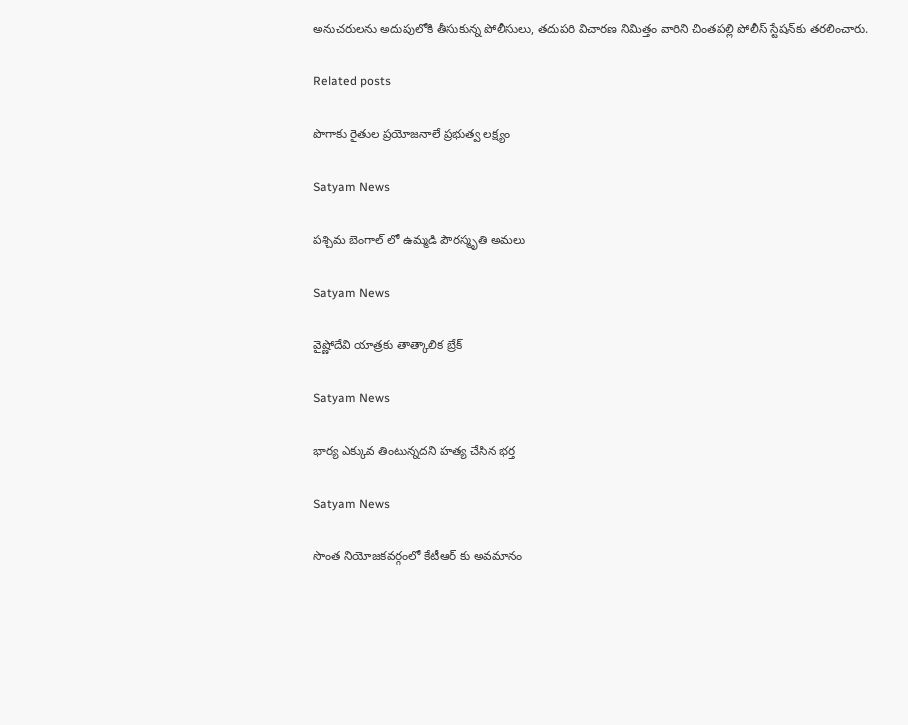అనుచరులను అదుపులోకి తీసుకున్న పోలీసులు, తదుపరి విచారణ నిమిత్తం వారిని చింతపల్లి పోలీస్ స్టేషన్‌కు తరలించారు.

Related posts

పొగాకు రైతుల ప్రయోజనాలే ప్రభుత్వ లక్ష్యం

Satyam News

పశ్చిమ బెంగాల్ లో ఉమ్మడి పౌరస్మృతి అమలు

Satyam News

వైష్ణోదేవి యాత్రకు తాత్కాలిక బ్రేక్

Satyam News

భార్య ఎక్కువ తింటున్నదని హత్య చేసిన భర్త

Satyam News

సొంత నియోజకవర్గంలో కేటీఆర్ కు అవమానం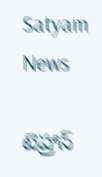Satyam News

టెహ్రాన్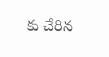కు చేరిన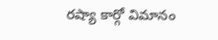రష్యా కార్గో విమానం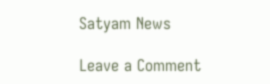Satyam News

Leave a Comment